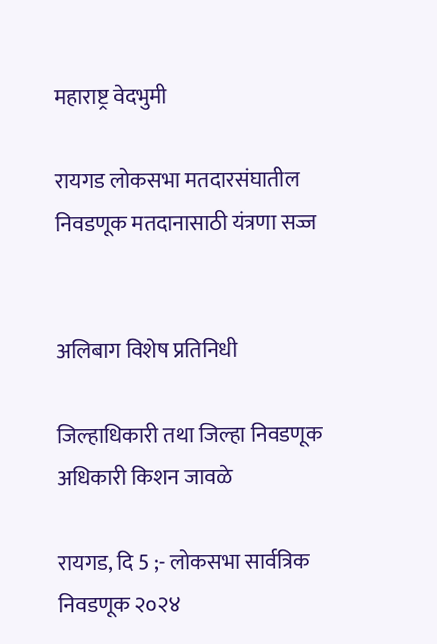महाराष्ट्र वेदभुमी

रायगड लोकसभा मतदारसंघातील निवडणूक मतदानासाठी यंत्रणा सज्ज


अलिबाग विशेष प्रतिनिधी

जिल्हाधिकारी तथा जिल्हा निवडणूक अधिकारी किशन जावळे

रायगड, दि 5 ;- लोकसभा सार्वत्रिक निवडणूक २०२४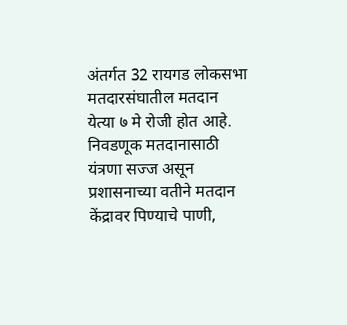अंतर्गत 32 रायगड लोकसभा मतदारसंघातील मतदान येत्या ७ मे रोजी होत आहे. निवडणूक मतदानासाठी यंत्रणा सज्ज असून प्रशासनाच्या वतीने मतदान केंद्रावर पिण्याचे पाणी,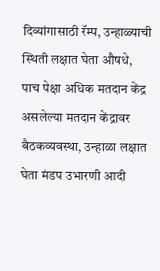दिव्यांगासाठी रॅम्प, उन्हाळ्याची स्थिती लक्षात घेता औषधे, पाच पेक्षा अधिक मतदान केंद्र असलेल्या मतदान केंद्रावर बैठकव्यवस्था, उन्हाळा लक्षात घेता मंडप उभारणी आदी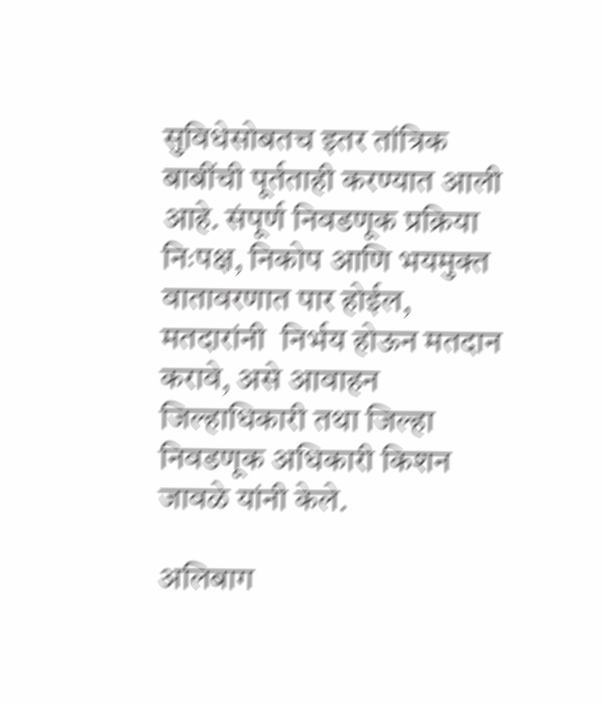सुविधेसोबतच इतर तांत्रिक बाबींची पूर्तताही करण्यात आली आहे. संपूर्ण निवडणूक प्रक्रिया निःपक्ष, निकोप आणि भयमुक्त वातावरणात पार होईल, मतदारांनी  निर्भय होऊन मतदान करावे, असे आवाहन जिल्हाधिकारी तथा जिल्हा निवडणूक अधिकारी किशन जावळे यांनी केले.

अलिबाग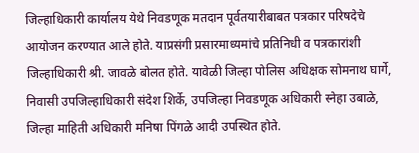जिल्हाधिकारी कार्यालय येथे निवडणूक मतदान पूर्वतयारीबाबत पत्रकार परिषदेचे आयोजन करण्यात आले होते. याप्रसंगी प्रसारमाध्यमांचे प्रतिनिधी व पत्रकारांशी   जिल्हाधिकारी श्री. जावळे बोलत होते. यावेळी जिल्हा पोलिस अधिक्षक सोमनाथ घार्गे, निवासी उपजिल्हाधिकारी संदेश शिर्के, उपजिल्हा निवडणूक अधिकारी स्नेहा उबाळे, जिल्हा माहिती अधिकारी मनिषा पिंगळे आदी उपस्थित होते.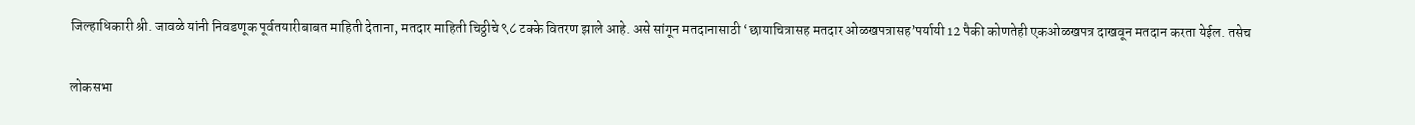जिल्हाधिकारी श्री. जावळे यांनी निवडणूक पूर्वतयारीबाबत माहिती देताना, मतदार माहिती चिठ्ठीचे ९८ टक्के वितरण झाले आहे. असे सांगून मतदानासाठी ‘छायाचित्रासह मतदार ओळखपत्रासह’पर्यायी 12 पैकी कोणतेही एकओळखपत्र दाखवून मतदान करता येईल. तसेच

लोकसभा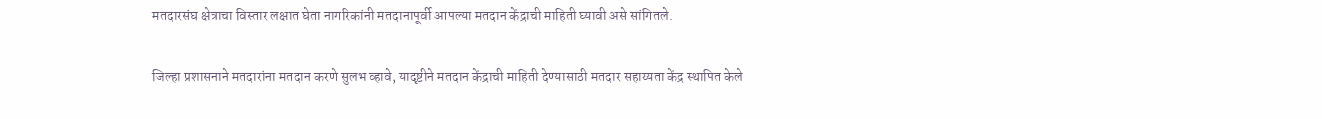मतदारसंघ क्षेत्राचा विस्तार लक्षात घेता नागरिकांनी मतदानापूर्वी आपल्या मतदान केंद्राची माहिती घ्यावी असे सांगितले.

जिल्हा प्रशासनाने मतदारांना मतदान करणे सुलभ व्हावे, यादृष्टीने मतदान केंद्राची माहिती देण्यासाठी मतदार सहाय्यता केंद्र स्थापित केले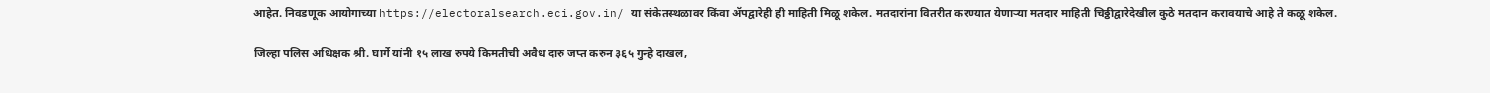आहेत. निवडणूक आयोगाच्या https://electoralsearch.eci.gov.in/ या संकेतस्थळावर किंवा ॲपद्वारेही ही माहिती मिळू शकेल. मतदारांना वितरीत करण्यात येणाऱ्या मतदार माहिती चिठ्ठीद्वारेदेखील कुठे मतदान करावयाचे आहे ते कळू शकेल.

जिल्हा पलिस अधिक्षक श्री. घार्गे यांनी १५ लाख रुपये किमतीची अवैध दारु जप्त करुन ३६५ गुन्हे दाखल,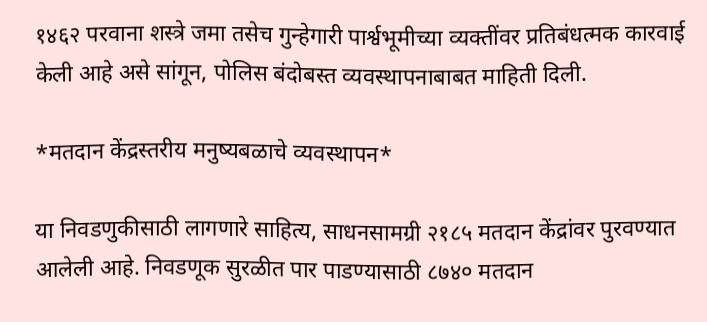१४६२ परवाना शस्त्रे जमा तसेच गुन्हेगारी पार्श्वभूमीच्या व्यक्तींवर प्रतिबंधत्मक कारवाई केली आहे असे सांगून, पोलिस बंदोबस्त व्यवस्थापनाबाबत माहिती दिली.

*मतदान केंद्रस्तरीय मनुष्यबळाचे व्यवस्थापन*

या निवडणुकीसाठी लागणारे साहित्य, साधनसामग्री २१८५ मतदान केंद्रांवर पुरवण्यात आलेली आहे. निवडणूक सुरळीत पार पाडण्यासाठी ८७४० मतदान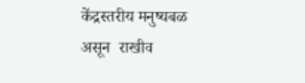केंद्रस्तरीय मनुष्यबळ असून  राखीव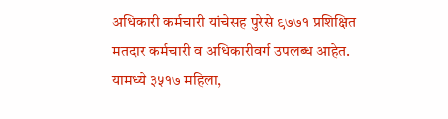अधिकारी कर्मचारी यांचेसह पुरेसे ९७७१ प्रशिक्षित मतदार कर्मचारी व अधिकारीवर्ग उपलब्ध आहेत. यामध्ये ३५१७ महिला,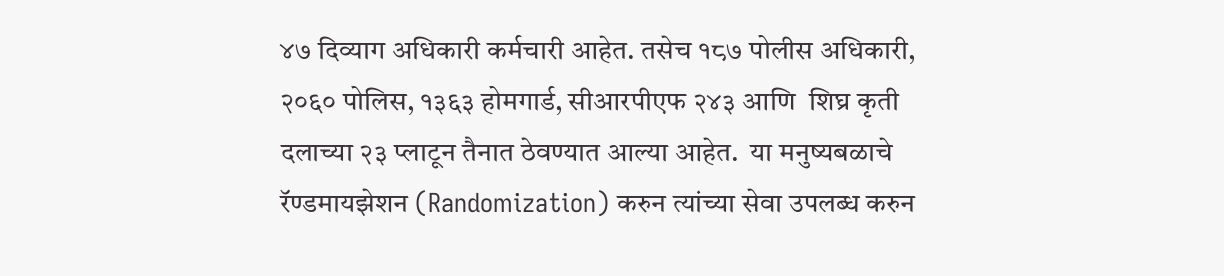४७ दिव्याग अधिकारी कर्मचारी आहेत. तसेच १८७ पोलीस अधिकारी, २०६० पोलिस, १३६३ होमगार्ड, सीआरपीएफ २४३ आणि  शिघ्र कृती दलाच्या २३ प्लाटून तैनात ठेवण्यात आल्या आहेत.  या मनुष्यबळाचे रॅण्डमायझेशन (Randomization) करुन त्यांच्या सेवा उपलब्ध करुन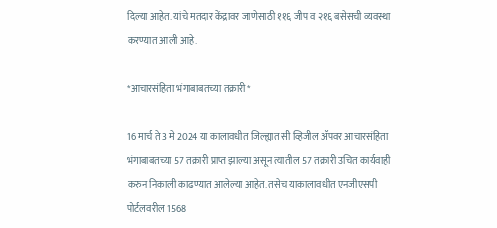दिल्या आहेत. यांचे मतदार केंद्रावर जाणेसाठी ११६ जीप व २१६ बसेसची व्यवस्था करण्यात आली आहे.

*आचारसंहिता भंगाबाबतच्या तक्रारी*

16 मार्च ते 3 मे 2024 या कालावधीत जिल्ह्यात सी व्हिजील ॲपवर आचारसंहिता भंगाबाबतच्या 57 तक्रारी प्राप्त झाल्या असून त्यातील 57 तक्रारी उचित कार्यवाही करुन निकाली काढण्यात आलेल्या आहेत. तसेच याकालावधीत एनजीएसपी पोर्टलवरील 1568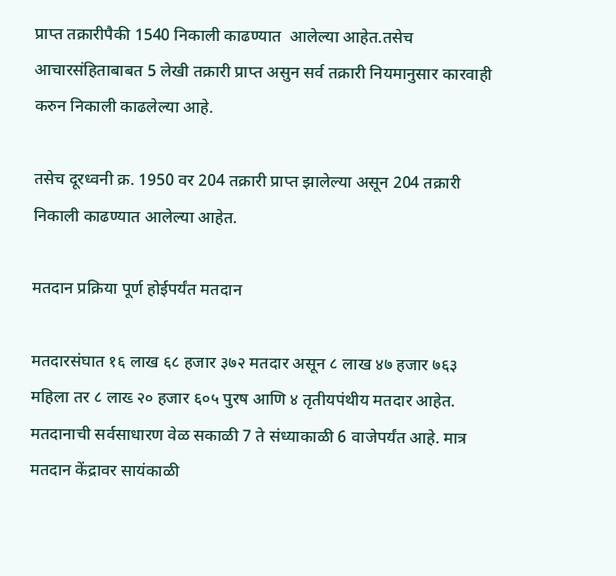प्राप्त तक्रारीपैकी 1540 निकाली काढण्यात  आलेल्या आहेत.तसेच आचारसंहिताबाबत 5 लेखी तक्रारी प्राप्त असुन सर्व तक्रारी नियमानुसार कारवाही करुन निकाली काढलेल्या आहे.

तसेच दूरध्वनी क्र. 1950 वर 204 तक्रारी प्राप्त झालेल्या असून 204 तक्रारी निकाली काढण्यात आलेल्या आहेत.

मतदान प्रक्रिया पूर्ण होईपर्यंत मतदान

मतदारसंघात १६ लाख ६८ हजार ३७२ मतदार असून ८ लाख ४७ हजार ७६३ महिला तर ८ लाख्‍ २० हजार ६०५ पुरष आणि ४ तृतीयपंथीय मतदार आहेत. मतदानाची सर्वसाधारण वेळ सकाळी 7 ते संध्याकाळी 6 वाजेपर्यंत आहे. मात्र मतदान केंद्रावर सायंकाळी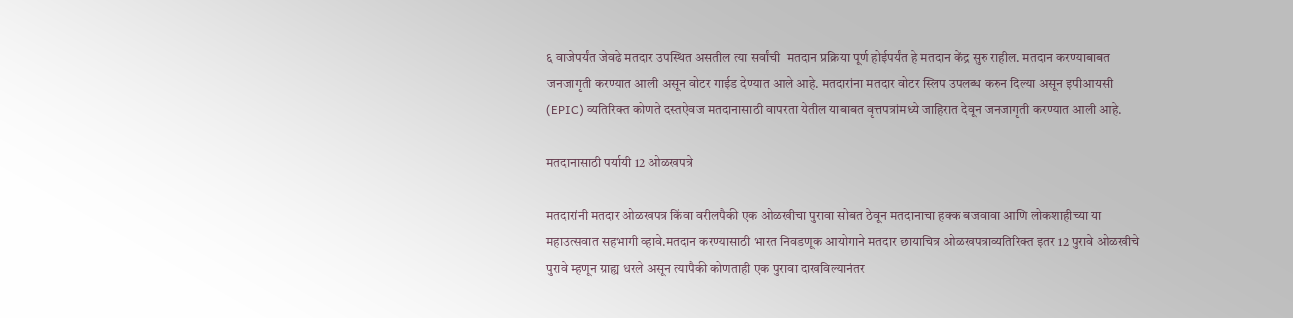६ वाजेपर्यंत जेवढे मतदार उपस्थित असतील त्या सर्वांची  मतदान प्रक्रिया पूर्ण होईपर्यंत हे मतदान केंद्र सुरु राहील. मतदान करण्याबाबत जनजागृती करण्यात आली असून वोटर गाईड देण्यात आले आहे. मतदारांना मतदार वोटर स्लिप उपलब्ध करुन दिल्या असून इपीआयसी (EPIC) व्यतिरिक्त कोणते दस्तऐवज मतदानासाठी वापरता येतील याबाबत वृत्तपत्रांमध्ये जाहिरात देवून जनजागृती करण्यात आली आहे.

मतदानासाठी पर्यायी 12 ओळखपत्रे

मतदारांनी मतदार ओळखपत्र किंवा वरीलपैकी एक ओळखीचा पुरावा सोबत ठेवून मतदानाचा हक्क बजवावा आणि लोकशाहीच्या या महाउत्सवात सहभागी व्हावे.मतदान करण्यासाठी भारत निवडणूक आयोगाने मतदार छायाचित्र ओळखपत्राव्यतिरिक्त इतर 12 पुरावे ओळखीचे पुरावे म्हणून ग्राह्य धरले असून त्यापैकी कोणताही एक पुरावा दाखविल्यानंतर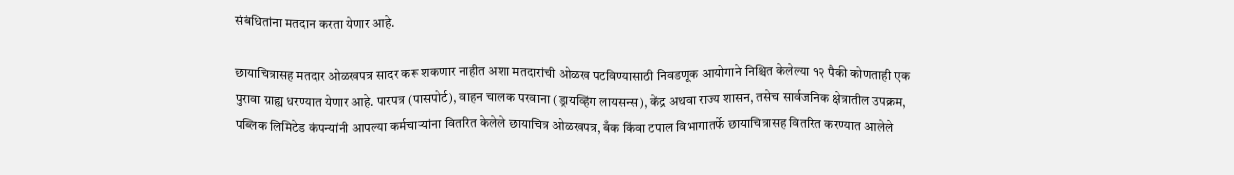संबंधितांना मतदान करता येणार आहे.

छायाचित्रासह मतदार ओळखपत्र सादर करू शकणार नाहीत अशा मतदारांची ओळख पटविण्यासाठी निवडणूक आयोगाने निश्चित केलेल्या १२ पैकी कोणताही एक पुरावा ग्राह्य धरण्यात येणार आहे. पारपत्र (पासपोर्ट), वाहन चालक परवाना (ड्रायव्हिंग लायसन्स), केंद्र अथवा राज्य शासन, तसेच सार्वजनिक क्षेत्रातील उपक्रम, पब्लिक लिमिटेड कंपन्यांनी आपल्या कर्मचाऱ्यांना वितरित केलेले छायाचित्र ओळखपत्र, बँक किंवा टपाल विभागातर्फे छायाचित्रासह वितरित करण्यात आलेले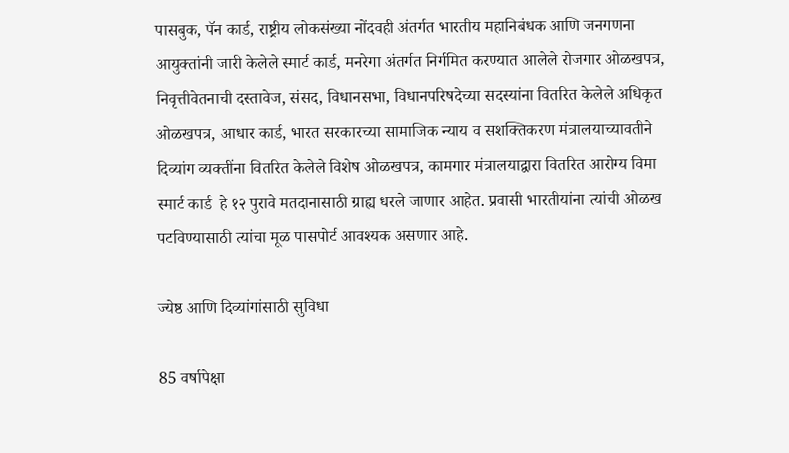पासबुक, पॅन कार्ड, राष्ट्रीय लोकसंख्या नोंदवही अंतर्गत भारतीय महानिबंधक आणि जनगणना आयुक्तांनी जारी केलेले स्मार्ट कार्ड, मनरेगा अंतर्गत निर्गमित करण्यात आलेले रोजगार ओळखपत्र, निवृत्तीवेतनाची दस्तावेज, संसद, विधानसभा, विधानपरिषदेच्या सदस्यांना वितरित केलेले अधिकृत ओळखपत्र, आधार कार्ड, भारत सरकारच्या सामाजिक न्याय व सशक्तिकरण मंत्रालयाच्यावतीने दिव्यांग व्यक्तींना वितरित केलेले विशेष ओळखपत्र, कामगार मंत्रालयाद्वारा वितरित आरोग्य विमा स्मार्ट कार्ड  हे १२ पुरावे मतदानासाठी ग्राह्य धरले जाणार आहेत. प्रवासी भारतीयांना त्यांची ओळख पटविण्यासाठी त्यांचा मूळ पासपोर्ट आवश्यक असणार आहे.

ज्येष्ठ आणि दिव्यांगांसाठी सुविधा

85 वर्षापेक्षा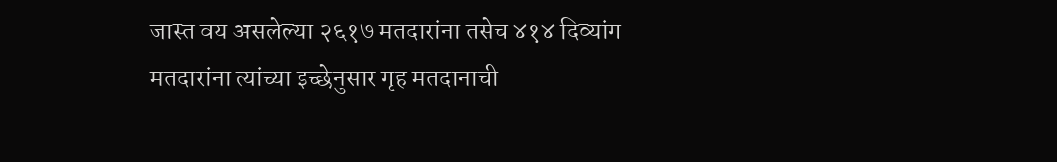जास्त वय असलेल्या २६१७ मतदारांना तसेच ४१४ दिव्यांग मतदारांना त्यांच्या इच्छेनुसार गृह मतदानाची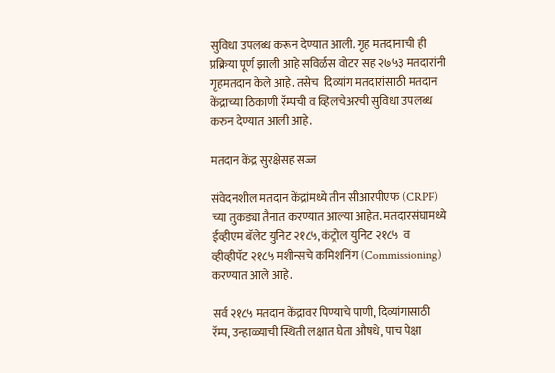सुविधा उपलब्ध करून देण्यात आली. गृह मतदानाची ही प्रक्रिया पूर्ण झाली आहे सविर्ळस वोटर सह २७५३ मतदारांनी गृहमतदान केले आहे. तसेच  दिव्यांग मतदारांसाठी मतदान केंद्राच्या ठिकाणी रॅम्पची व व्हिलचेअरची सुविधा उपलब्ध करुन देण्यात आली आहे.

मतदान केंद्र सुरक्षेसह सज्ज

संवेदनशील मतदान केंद्रांमध्ये तीन सीआरपीएफ (CRPF) च्या तुकड्या तैनात करण्यात आल्या आहेत. मतदारसंघामध्ये ईव्हीएम बॅलेट युनिट २१८५, कंट्रोल युनिट २१८५  व  व्हीव्हीपॅट २१८५ मशीन्सचे कमिशनिंग (Commissioning) करण्यात आले आहे.

सर्व २१८५ मतदान केंद्रावर पिण्याचे पाणी, दिव्यांगासाठी रॅम्प, उन्हाळ्याची स्थिती लक्षात घेता औषधे, पाच पेक्षा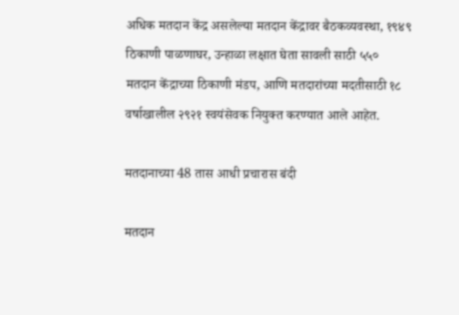अधिक मतदान केंद्र असलेल्या मतदान केंद्रावर बैठकव्यवस्था, १९४९ ठिकाणी पाळणाघर, उन्हाळा लक्षात घेता सावली साठी ५५० मतदान केंद्राच्या ठिकाणी मंडप, आणि मतदारांच्या मदतीसाठी १८ वर्षाखालील २९२१ स्वयंसेवक नियुक्त करण्यात आले आहेत.

मतदानाच्या 48 तास आधी प्रचारास बंदी

मतदान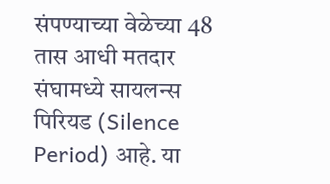संपण्याच्या वेळेच्या 48 तास आधी मतदार संघामध्ये सायलन्स पिरियड (Silence Period) आहे. या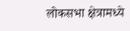लोकसभा क्षेत्रामध्ये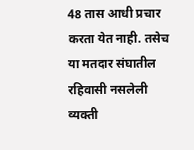48 तास आधी प्रचार करता येत नाही. तसेच या मतदार संघातील रहिवासी नसलेली व्यक्ती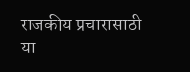राजकीय प्रचारासाठी या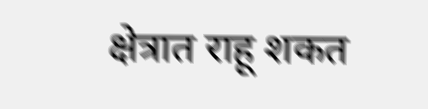क्षेत्रात राहू शकत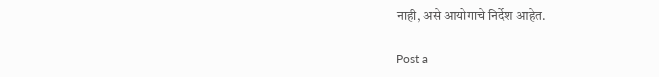नाही, असे आयोगाचे निर्देश आहेत.

Post a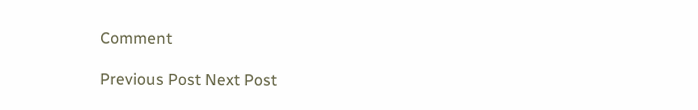Comment

Previous Post Next Post